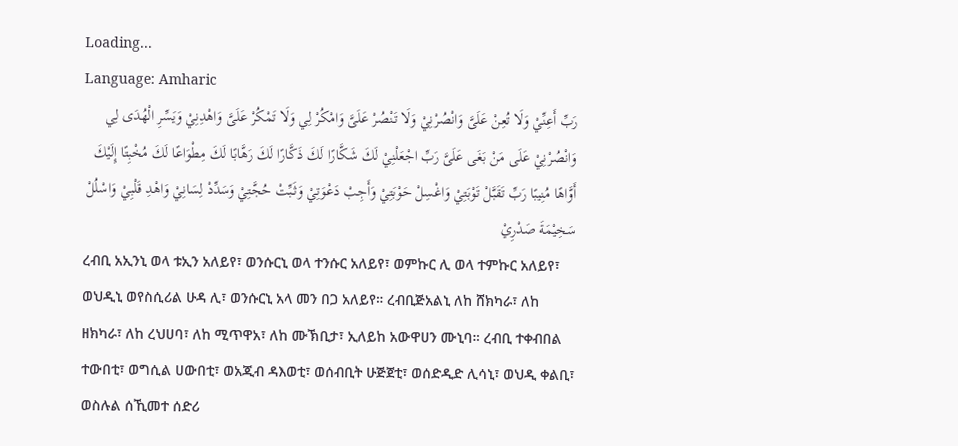Loading...
Language: Amharic
رَبِّ أَعِنِّيْ وَلَا تُعِنْ عَلَىَّ وَانْصُرْنِيْ وَلَا تَنْصُرْ عَلَىَّ وَامْكُرْ لِي وَلَا تَمْكُرْ عَلَىَّ وَاهْدِنِيْ وَيَسِّرِ الْهُدَى لِي وَانْصُرْنِيْ عَلَى مَنْ بَغَى عَلَىَّ رَبِّ اجْعَلْنِيْ لَكَ شَكَّارًا لَكَ ذَكَّارًا لَكَ رَهَّابًا لَكَ مِطْوَاعًا لَكَ مُخْبِتًا إِلَيْكَ أَوَّاهًا مُنِيبًا رَبِّ تَقَبَّلْ تَوْبَتِيْ وَاغْسِلْ حَوْبَتِيْ وَأَجِبْ دَعْوَتِيْ وَثَبِّتْ حُجَّتِيْ وَسَدِّدْ لِسَانِيْ وَاهْدِ قَلْبِيْ وَاسْلُلْ سَخِيْمَةَ صَدْرِيْ
ረብቢ አኢንኒ ወላ ቱኢን አለይየ፣ ወንሱርኒ ወላ ተንሱር አለይየ፣ ወምኩር ሊ ወላ ተምኩር አለይየ፣ ወህዲኒ ወየስሲሪል ሁዳ ሊ፣ ወንሱርኒ አላ መን በጋ አለይየ። ረብቢጅአልኒ ለከ ሸክካራ፣ ለከ ዘክካራ፣ ለከ ረህሀባ፣ ለከ ሚጥዋአ፣ ለከ ሙኽቢታ፣ ኢለይከ አውዋሀን ሙኒባ። ረብቢ ተቀብበል ተውበቲ፣ ወግሲል ሀውበቲ፣ ወአጂብ ዳእወቲ፣ ወሰብቢት ሁጅጀቲ፣ ወሰድዲድ ሊሳኒ፣ ወህዲ ቀልቢ፣ ወስሉል ሰኺመተ ሰድሪ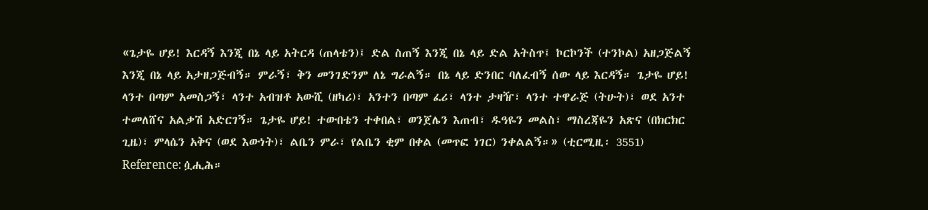«ጌታዬ ሆይ! እርዳኝ እንጂ በኔ ላይ አትርዳ (ጠላቴን)፤ ድል ስጠኝ እንጂ በኔ ላይ ድል አትስጥ፤ ኮርኮንች (ተንኮል) አዘጋጅልኝ እንጂ በኔ ላይ አታዘጋጅብኝ። ምራኝ፣ ቅን መንገድንም ለኔ ግራልኝ። በኔ ላይ ድንበር ባለፈብኝ ሰው ላይ እርዳኝ። ጌታዬ ሆይ! ላንተ በጣም አመስጋኝ፣ ላንተ አብዝቶ አውሺ (ዘካሪ)፣ አንተን በጣም ፈሪ፣ ላንተ ታዛዥ፣ ላንተ ተዋራጅ (ትሁት)፣ ወደ አንተ ተመለሸና አልቃሽ አድርገኝ። ጌታዬ ሆይ! ተውበቴን ተቀበል፣ ወንጀሌን እጠብ፣ ዱዓዬን መልስ፣ ማስረጃዬን አጽና (በክርክር ጊዜ)፣ ምላሴን አቅና (ወደ እውነት)፣ ልቤን ምራ፣ የልቤን ቂም በቀል (መጥፎ ነገር) ንቀልልኝ።» (ቲርሚዚ፡ 3551)
Reference: ሷሒሕ።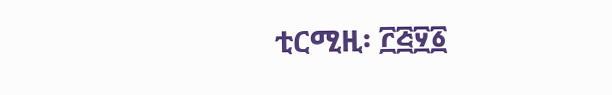ቲርሚዚ፡ ፫፭፶፩